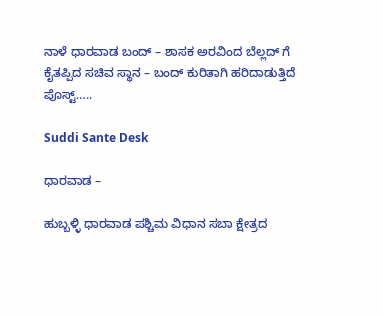ನಾಳೆ ಧಾರವಾಡ ಬಂದ್ – ಶಾಸಕ ಅರವಿಂದ ಬೆಲ್ಲದ್ ಗೆ ಕೈತಪ್ಪಿದ ಸಚಿವ ಸ್ಥಾನ – ಬಂದ್ ಕುರಿತಾಗಿ ಹರಿದಾಡುತ್ತಿದೆ ಪೊಸ್ಟ್…..

Suddi Sante Desk

ಧಾರವಾಡ –

ಹುಬ್ಬಳ್ಳಿ ಧಾರವಾಡ ಪಶ್ಚಿಮ ವಿಧಾನ ಸಬಾ ಕ್ಷೇತ್ರದ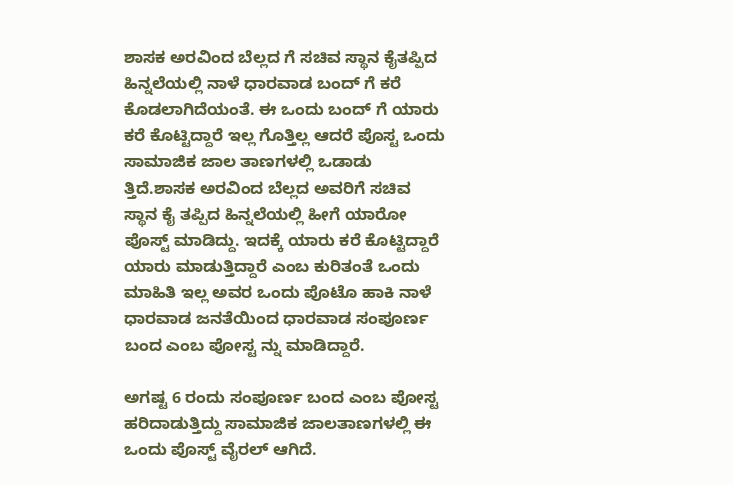ಶಾಸಕ ಅರವಿಂದ ಬೆಲ್ಲದ ಗೆ ಸಚಿವ ಸ್ಥಾನ ಕೈತಪ್ಪಿದ ಹಿನ್ನಲೆಯಲ್ಲಿ ನಾಳೆ ಧಾರವಾಡ ಬಂದ್ ಗೆ ಕರೆ ಕೊಡಲಾಗಿದೆಯಂತೆ. ಈ ಒಂದು ಬಂದ್ ಗೆ ಯಾರು ಕರೆ ಕೊಟ್ಟಿದ್ದಾರೆ ಇಲ್ಲ ಗೊತ್ತಿಲ್ಲ ಆದರೆ ಪೊಸ್ಟ ಒಂದು ಸಾಮಾಜಿಕ ಜಾಲ ತಾಣಗಳಲ್ಲಿ ಒಡಾಡು ತ್ತಿದೆ.ಶಾಸಕ ಅರವಿಂದ ಬೆಲ್ಲದ ಅವರಿಗೆ ಸಚಿವ ಸ್ಥಾನ ಕೈ ತಪ್ಪಿದ ಹಿನ್ನಲೆಯಲ್ಲಿ ಹೀಗೆ ಯಾರೋ ಪೊಸ್ಟ್ ಮಾಡಿದ್ದು. ಇದಕ್ಕೆ ಯಾರು ಕರೆ ಕೊಟ್ಟಿದ್ದಾರೆ ಯಾರು ಮಾಡುತ್ತಿದ್ದಾರೆ ಎಂಬ ಕುರಿತಂತೆ ಒಂದು ಮಾಹಿತಿ ಇಲ್ಲ ಅವರ ಒಂದು ಪೊಟೊ ಹಾಕಿ ನಾಳೆ ಧಾರವಾಡ ಜನತೆಯಿಂದ ಧಾರವಾಡ ಸಂಪೂರ್ಣ ಬಂದ ಎಂಬ ಪೋಸ್ಟ ನ್ನು ಮಾಡಿದ್ದಾರೆ.

ಅಗಷ್ಟ 6 ರಂದು ಸಂಪೂರ್ಣ ಬಂದ ಎಂಬ ಪೋಸ್ಟ ಹರಿದಾಡುತ್ತಿದ್ದು ಸಾಮಾಜಿಕ ಜಾಲತಾಣಗಳಲ್ಲಿ ಈ ಒಂದು ಪೊಸ್ಟ್ ವೈರಲ್ ಆಗಿದೆ.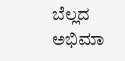ಬೆಲ್ಲದ ಅಭಿಮಾ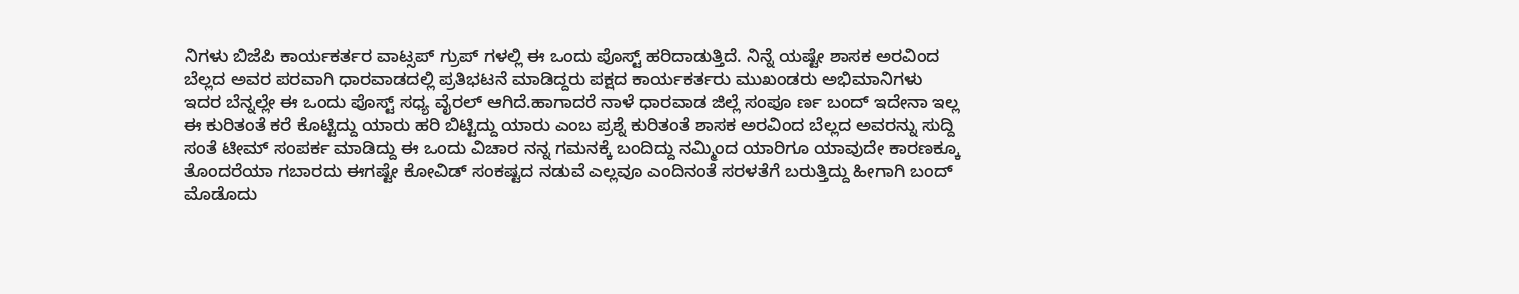ನಿಗಳು ಬಿಜೆಪಿ ಕಾರ್ಯಕರ್ತರ ವಾಟ್ಸಪ್ ಗ್ರುಪ್ ಗಳಲ್ಲಿ ಈ ಒಂದು ಪೊಸ್ಟ್ ಹರಿದಾಡುತ್ತಿದೆ. ನಿನ್ನೆ ಯಷ್ಟೇ ಶಾಸಕ ಅರವಿಂದ ಬೆಲ್ಲದ ಅವರ ಪರವಾಗಿ ಧಾರವಾಡದಲ್ಲಿ ಪ್ರತಿಭಟನೆ ಮಾಡಿದ್ದರು ಪಕ್ಷದ ಕಾರ್ಯಕರ್ತರು ಮುಖಂಡರು ಅಭಿಮಾನಿಗಳು ಇದರ ಬೆನ್ನಲ್ಲೇ ಈ ಒಂದು ಪೊಸ್ಟ್ ಸಧ್ಯ ವೈರಲ್ ಆಗಿದೆ.ಹಾಗಾದರೆ ನಾಳೆ ಧಾರವಾಡ ಜಿಲ್ಲೆ ಸಂಪೂ ರ್ಣ ಬಂದ್ ಇದೇನಾ ಇಲ್ಲ ಈ ಕುರಿತಂತೆ ಕರೆ ಕೊಟ್ಟಿದ್ದು ಯಾರು ಹರಿ ಬಿಟ್ಟಿದ್ದು ಯಾರು ಎಂಬ ಪ್ರಶ್ನೆ ಕುರಿತಂತೆ ಶಾಸಕ ಅರವಿಂದ ಬೆಲ್ಲದ ಅವರನ್ನು ಸುದ್ದಿ ಸಂತೆ ಟೀಮ್ ಸಂಪರ್ಕ ಮಾಡಿದ್ದು ಈ ಒಂದು ವಿಚಾರ ನನ್ನ ಗಮನಕ್ಕೆ ಬಂದಿದ್ದು ನಮ್ಮಿಂದ ಯಾರಿಗೂ ಯಾವುದೇ ಕಾರಣಕ್ಕೂ ತೊಂದರೆಯಾ ಗಬಾರದು ಈಗಷ್ಟೇ ಕೋವಿಡ್ ಸಂಕಷ್ಟದ ನಡುವೆ ಎಲ್ಲವೂ ಎಂದಿನಂತೆ ಸರಳತೆಗೆ ಬರುತ್ತಿದ್ದು ಹೀಗಾಗಿ ಬಂದ್ ಮೊಡೊದು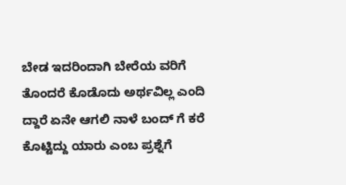ಬೇಡ ಇದರಿಂದಾಗಿ ಬೇರೆಯ ವರಿಗೆ ತೊಂದರೆ ಕೊಡೊದು ಅರ್ಥವಿಲ್ಲ ಎಂದಿ ದ್ದಾರೆ ಏನೇ ಆಗಲಿ ನಾಳೆ ಬಂದ್ ಗೆ ಕರೆ ಕೊಟ್ಟಿದ್ದು ಯಾರು ಎಂಬ ಪ್ರಶ್ನೆಗೆ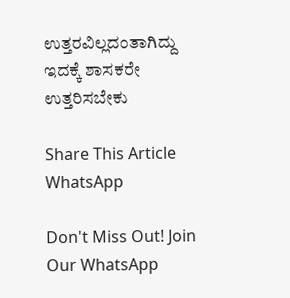ಉತ್ತರವಿಲ್ಲದಂತಾಗಿದ್ದು ಇದಕ್ಕೆ ಶಾಸಕರೇ ಉತ್ತರಿಸಬೇಕು

Share This Article
WhatsApp

Don't Miss Out! Join Our WhatsApp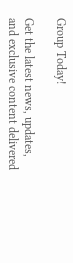Group Today!

Get the latest news, updates, and exclusive content delivered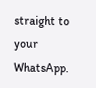straight to your WhatsApp.